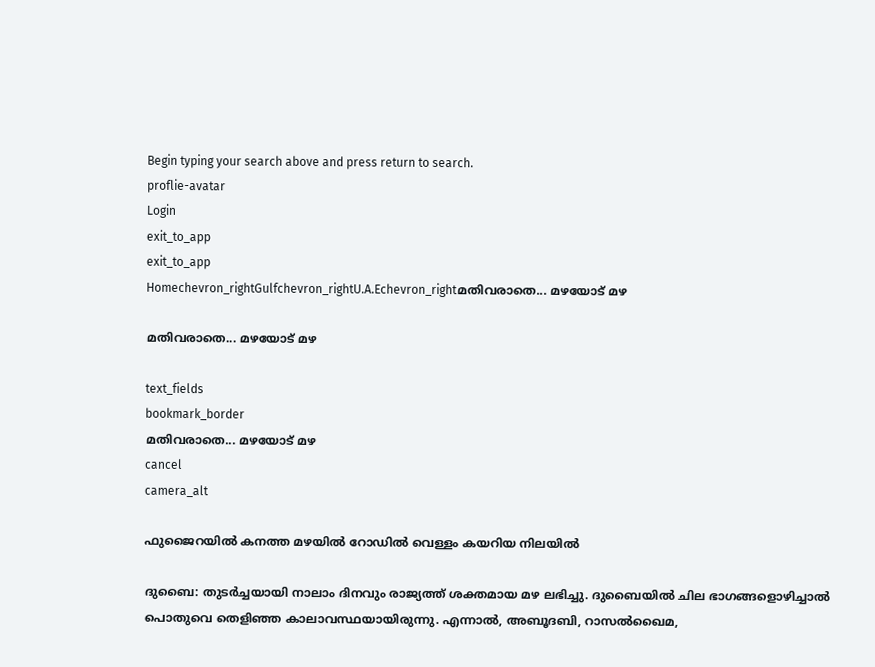Begin typing your search above and press return to search.
proflie-avatar
Login
exit_to_app
exit_to_app
Homechevron_rightGulfchevron_rightU.A.Echevron_rightമതിവരാതെ... മഴയോട് മഴ

മതിവരാതെ... മഴയോട് മഴ

text_fields
bookmark_border
മതിവരാതെ... മഴയോട് മഴ
cancel
camera_alt

ഫുജൈറയിൽ കനത്ത മഴയിൽ റോഡിൽ വെള്ളം കയറിയ നിലയിൽ

ദുബൈ: തുടർച്ചയായി നാലാം ദിനവും രാജ്യത്ത് ശക്തമായ മഴ ലഭിച്ചു. ദുബൈയിൽ ചില ഭാഗങ്ങളൊഴിച്ചാൽ പൊതുവെ തെളിഞ്ഞ കാലാവസ്ഥയായിരുന്നു. എന്നാൽ, അബൂദബി, റാസൽഖൈമ,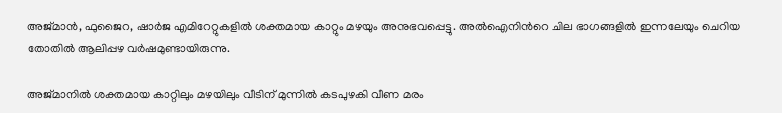അജ്മാൻ, ഫുജൈറ, ഷാർജ എമിറേറ്റുകളിൽ ശക്തമായ കാറ്റും മഴയും അനുഭവപ്പെട്ടു. അൽഐനിന്‍റെ ചില ഭാഗങ്ങളിൽ ഇന്നലേയും ചെറിയ തോതിൽ ആലിപ്പഴ വർഷമുണ്ടായിരുന്നു.

അജ്മാനിൽ ശക്തമായ കാറ്റിലും മഴയിലും വീടിന് മുന്നിൽ കടപുഴകി വീണ മരം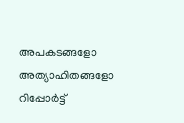അപകടങ്ങളോ അത്യാഹിതങ്ങളോ റിപ്പോർട്ട്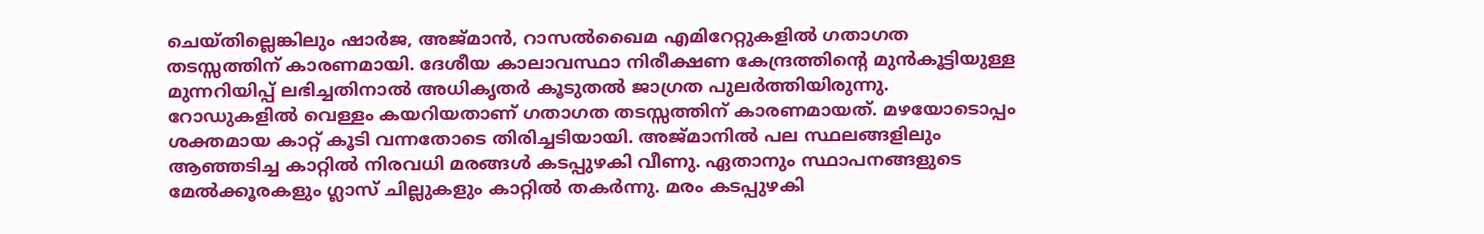ചെയ്തില്ലെങ്കിലും ഷാർജ, അജ്മാൻ, റാസൽഖൈമ എമിറേറ്റുകളിൽ ഗതാഗത തടസ്സത്തിന് കാരണമായി. ദേശീയ കാലാവസ്ഥാ നിരീക്ഷണ കേന്ദ്രത്തിന്‍റെ മുൻകൂട്ടിയുള്ള മുന്നറിയിപ്പ് ലഭിച്ചതിനാൽ അധികൃതർ കൂടുതൽ ജാഗ്രത പുലർത്തിയിരുന്നു. റോഡുകളിൽ വെള്ളം കയറിയതാണ് ഗതാഗത തടസ്സത്തിന് കാരണമായത്. മഴയോടൊപ്പം ശക്തമായ കാറ്റ്‌ കൂടി വന്നതോടെ തിരിച്ചടിയായി. അജ്മാനിൽ പല സ്ഥലങ്ങളിലും ആഞ്ഞടിച്ച കാറ്റിൽ നിരവധി മരങ്ങൾ കടപ്പുഴകി വീണു. ഏതാനും സ്ഥാപനങ്ങളുടെ മേൽക്കൂരകളും ഗ്ലാസ് ചില്ലുകളും കാറ്റിൽ തകർന്നു. മരം കടപ്പുഴകി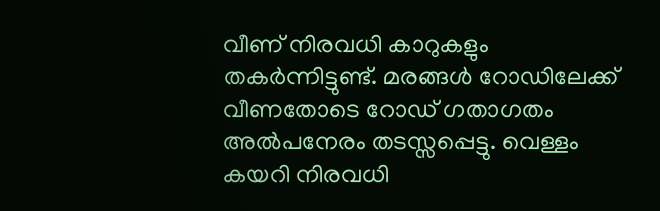വീണ് നിരവധി കാറുകളും തകർന്നിട്ടുണ്ട്. മരങ്ങൾ റോഡിലേക്ക് വീണതോടെ റോഡ് ഗതാഗതം അൽപനേരം തടസ്സപ്പെട്ടു. വെള്ളം കയറി നിരവധി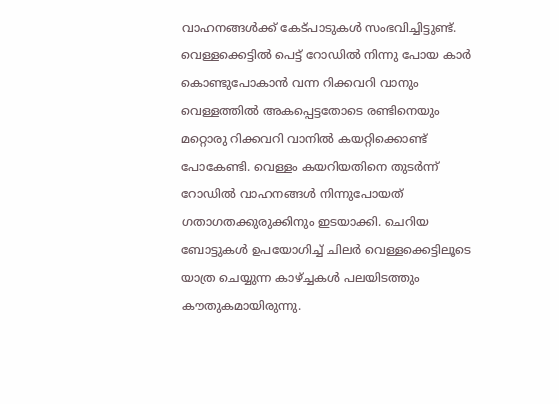വാഹനങ്ങൾക്ക് കേട്പാടുകൾ സംഭവിച്ചിട്ടുണ്ട്. വെള്ളക്കെട്ടിൽ പെട്ട് റോഡിൽ നിന്നു പോയ കാർ കൊണ്ടുപോകാൻ വന്ന റിക്കവറി വാനും വെള്ളത്തിൽ അകപ്പെട്ടതോടെ രണ്ടിനെയും മറ്റൊരു റിക്കവറി വാനിൽ കയറ്റിക്കൊണ്ട് പോകേണ്ടി. വെള്ളം കയറിയതിനെ തുടർന്ന് റോഡിൽ വാഹനങ്ങൾ നിന്നുപോയത് ഗതാഗതക്കുരുക്കിനും ഇടയാക്കി. ചെറിയ ബോട്ടുകൾ ഉപയോഗിച്ച് ചിലർ വെള്ളക്കെട്ടിലൂടെ യാത്ര ചെയ്യുന്ന കാഴ്ച്ചകൾ പലയിടത്തും കൗതുകമായിരുന്നു.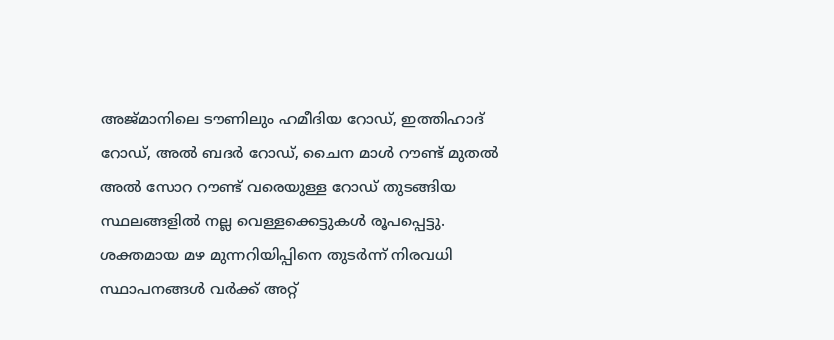അജ്മാനിലെ ടൗണിലും ഹമീദിയ റോഡ്, ഇത്തിഹാദ് റോഡ്, അൽ ബദർ റോഡ്, ചൈന മാൾ റൗണ്ട് മുതൽ അൽ സോറ റൗണ്ട് വരെയുള്ള റോഡ് തുടങ്ങിയ സ്ഥലങ്ങളിൽ നല്ല വെള്ളക്കെട്ടുകൾ രൂപപ്പെട്ടു. ശക്തമായ മഴ മുന്നറിയിപ്പിനെ തുടർന്ന് നിരവധി സ്ഥാപനങ്ങൾ വർക്ക് അറ്റ്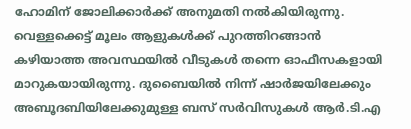ഹോമിന് ജോലിക്കാർക്ക് അനുമതി നൽകിയിരുന്നു. വെള്ളക്കെട്ട് മൂലം ആളുകൾക്ക് പുറത്തിറങ്ങാൻ കഴിയാത്ത അവസ്ഥയിൽ വീടുകൾ തന്നെ ഓഫീസകളായി മാറുകയായിരുന്നു. ദുബൈയിൽ നിന്ന് ഷാർജയിലേക്കും അബൂദബിയിലേക്കുമുള്ള ബസ് സർവിസുകൾ ആർ.ടി.എ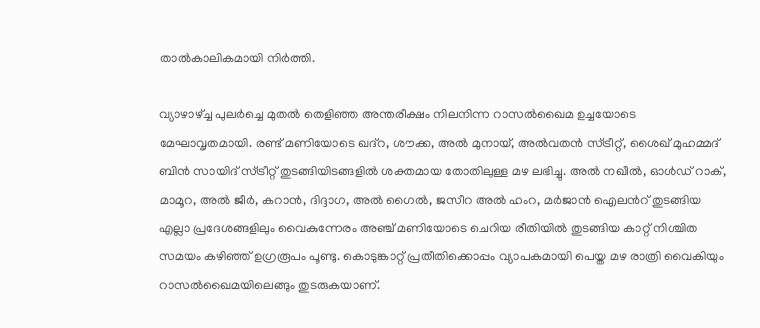താൽകാലികമായി നിർത്തി.

വ്യാഴാഴ്ച്ച പുലര്‍ച്ചെ മുതല്‍ തെളിഞ്ഞ അന്തരീക്ഷം നിലനിന്ന റാസല്‍ഖൈമ ഉച്ചയോടെ മേഘാവൃതമായി. രണ്ട് മണിയോടെ ഖദ്റ, ശൗക്ക, അല്‍ മുനായ്, അല്‍വതന്‍ സ്ട്രീറ്റ്, ശൈഖ് മുഹമ്മദ് ബിന്‍ സായിദ് സ്ട്രീറ്റ് തുടങ്ങിയിടങ്ങളില്‍ ശക്തമായ തോതിലുള്ള മഴ ലഭിച്ചു. അല്‍ നഖീല്‍, ഓള്‍ഡ് റാക്, മാമൂറ, അല്‍ ജീര്‍, കറാന്‍, ദിദ്ദാഗ, അല്‍ ഗൈല്‍, ജസീറ അല്‍ ഹംറ, മര്‍ജാന്‍ ഐലന്‍റ് തുടങ്ങിയ എല്ലാ പ്രദേശങ്ങളിലും വൈകുന്നേരം അഞ്ച് മണിയോടെ ചെറിയ രീതിയില്‍ തുടങ്ങിയ കാറ്റ് നിശ്ചിത സമയം കഴിഞ്ഞ് ഉഗ്രരൂപം പൂണ്ടു. കൊടുങ്കാറ്റ് പ്രതീതിക്കൊപ്പം വ്യാപകമായി പെയ്ത മഴ രാത്രി വൈകിയും റാസല്‍ഖൈമയിലെങ്ങും തുടരുകയാണ്.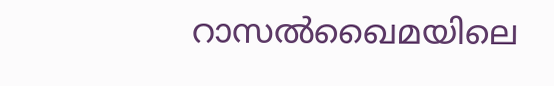റാസല്‍ഖൈമയിലെ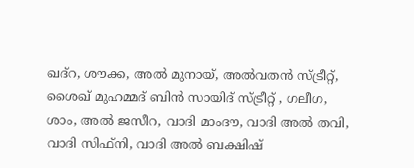ഖദ്റ, ശൗക്ക, അല്‍ മുനായ്, അല്‍വതന്‍ സ്ട്രീറ്റ്, ശൈഖ് മുഹമ്മദ് ബിന്‍ സായിദ് സ്ട്രീറ്റ് , ഗലീഗ, ശാം, അല്‍ ജസീറ, വാദി മാംദൗ, വാദി അല്‍ തവി, വാദി സിഫ്നി, വാദി അല്‍ ബക്ഷിഷ്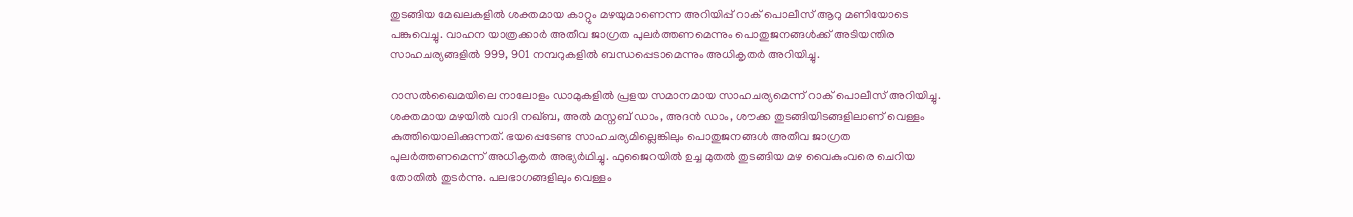തുടങ്ങിയ മേഖലകളില്‍ ശക്തമായ കാറ്റും മഴയുമാണെന്ന അറിയിപ്പ് റാക് പൊലീസ് ആറു മണിയോടെ പങ്കുവെച്ചു. വാഹന യാത്രക്കാർ അതീവ ജാഗ്രത പുലര്‍ത്തണമെന്നും പൊതുജനങ്ങള്‍ക്ക് അടിയന്തിര സാഹചര്യങ്ങളില്‍ 999, 901 നമ്പറുകളില്‍ ബന്ധപ്പെടാമെന്നും അധികൃതര്‍ അറിയിച്ചു.

റാസൽഖൈമയിലെ നാലോളം ഡാമുകളില്‍ പ്രളയ സമാനമായ സാഹചര്യമെന്ന് റാക് പൊലീസ് അറിയിച്ചു. ശക്തമായ മഴയില്‍ വാദി നഖ്ബ, അല്‍ മസ്നബ് ഡാം, അദന്‍ ഡാം, ശൗക്ക തുടങ്ങിയിടങ്ങളിലാണ് വെള്ളം കുത്തിയൊലിക്കുന്നത്. ഭയപ്പെടേണ്ട സാഹചര്യമില്ലെങ്കിലും പൊതുജനങ്ങള്‍ അതീവ ജാഗ്രത പുലര്‍ത്തണമെന്ന് അധികൃതര്‍ അഭ്യര്‍ഥിച്ചു. ഫുജൈറയിൽ ഉച്ച മുതൽ തുടങ്ങിയ മഴ വൈകുംവരെ ചെറിയ തോതിൽ തുടർന്നു. പലഭാഗങ്ങളിലും വെള്ളം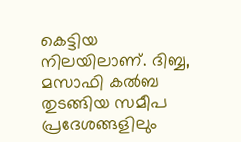കെട്ടിയ നിലയിലാണ്. ദിബ്ബ, മസാഫി കൽബ തുടങ്ങിയ സമീപ പ്രദേശങ്ങളിലും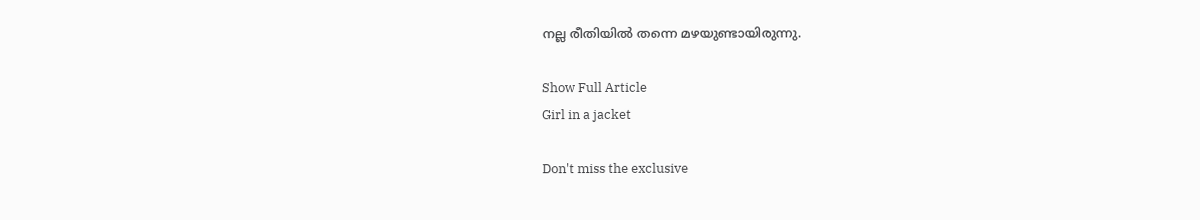നല്ല രീതിയിൽ തന്നെ മഴയുണ്ടായിരുന്നു.

Show Full Article
Girl in a jacket

Don't miss the exclusive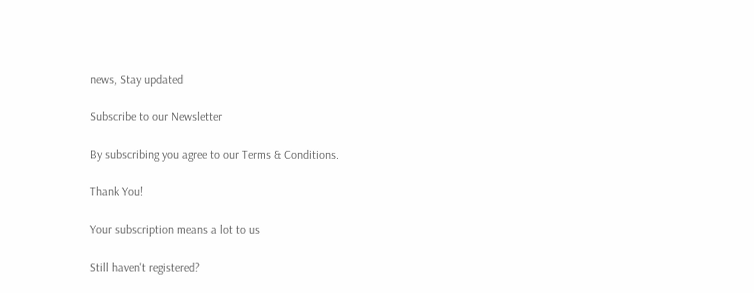news, Stay updated

Subscribe to our Newsletter

By subscribing you agree to our Terms & Conditions.

Thank You!

Your subscription means a lot to us

Still haven't registered?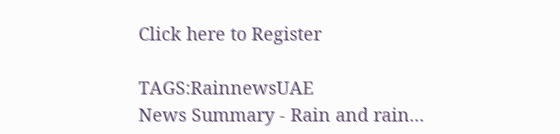Click here to Register

TAGS:RainnewsUAE
News Summary - Rain and rain...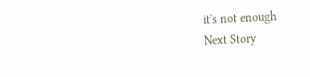it's not enough
Next Story